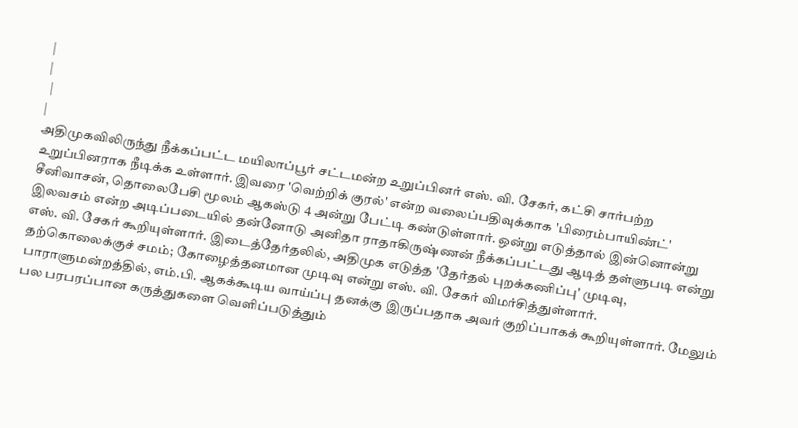|
|
 |
|
அதிமுகவிலிருந்து நீக்கப்பட்ட மயிலாப்பூர் சட்டமன்ற உறுப்பினர் எஸ். வி. சேகர், கட்சி சார்பற்ற உறுப்பினராக நீடிக்க உள்ளார். இவரை 'வெற்றிக் குரல்' என்ற வலைப்பதிவுக்காக 'பிரைம்பாயிண்ட்' சீனிவாசன், தொலைபேசி மூலம் ஆகஸ்டு 4 அன்று பேட்டி கண்டுள்ளார். ஒன்று எடுத்தால் இன்னொன்று இலவசம் என்ற அடிப்படையில் தன்னோடு அனிதா ராதாகிருஷ்ணன் நீக்கப்பட்டது ஆடித் தள்ளுபடி என்று எஸ். வி. சேகர் கூறியுள்ளார். இடைத்தேர்தலில், அதிமுக எடுத்த 'தேர்தல் புறக்கணிப்பு' முடிவு, தற்கொலைக்குச் சமம்; கோழைத்தனமான முடிவு என்று எஸ். வி. சேகர் விமர்சித்துள்ளார். பாராளுமன்றத்தில், எம்.பி. ஆகக்கூடிய வாய்ப்பு தனக்கு இருப்பதாக அவர் குறிப்பாகக் கூறியுள்ளார். மேலும் பல பரபரப்பான கருத்துகளை வெளிப்படுத்தும்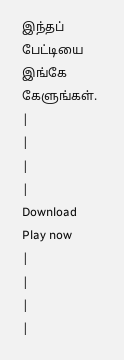இந்தப் பேட்டியை இங்கே கேளுங்கள். |
|
|
|
Download
Play now
|
|
|
|